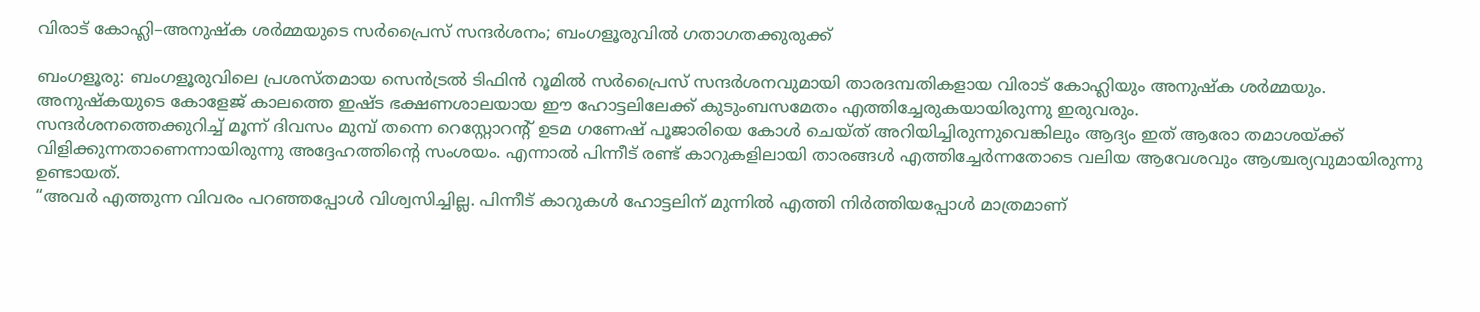വിരാട് കോഹ്ലി–അനുഷ്ക ശർമ്മയുടെ സർപ്രൈസ് സന്ദർശനം; ബംഗളൂരുവിൽ ഗതാഗതക്കുരുക്ക്

ബംഗളൂരു: ബംഗളൂരുവിലെ പ്രശസ്തമായ സെൻട്രൽ ടിഫിൻ റൂമിൽ സർപ്രൈസ് സന്ദർശനവുമായി താരദമ്പതികളായ വിരാട് കോഹ്ലിയും അനുഷ്ക ശർമ്മയും. അനുഷ്കയുടെ കോളേജ് കാലത്തെ ഇഷ്ട ഭക്ഷണശാലയായ ഈ ഹോട്ടലിലേക്ക് കുടുംബസമേതം എത്തിച്ചേരുകയായിരുന്നു ഇരുവരും.
സന്ദർശനത്തെക്കുറിച്ച് മൂന്ന് ദിവസം മുമ്പ് തന്നെ റെസ്റ്റോറന്റ് ഉടമ ഗണേഷ് പൂജാരിയെ കോൾ ചെയ്ത് അറിയിച്ചിരുന്നുവെങ്കിലും ആദ്യം ഇത് ആരോ തമാശയ്ക്ക് വിളിക്കുന്നതാണെന്നായിരുന്നു അദ്ദേഹത്തിന്റെ സംശയം. എന്നാൽ പിന്നീട് രണ്ട് കാറുകളിലായി താരങ്ങൾ എത്തിച്ചേർന്നതോടെ വലിയ ആവേശവും ആശ്ചര്യവുമായിരുന്നു ഉണ്ടായത്.
“അവർ എത്തുന്ന വിവരം പറഞ്ഞപ്പോൾ വിശ്വസിച്ചില്ല. പിന്നീട് കാറുകൾ ഹോട്ടലിന് മുന്നിൽ എത്തി നിർത്തിയപ്പോൾ മാത്രമാണ്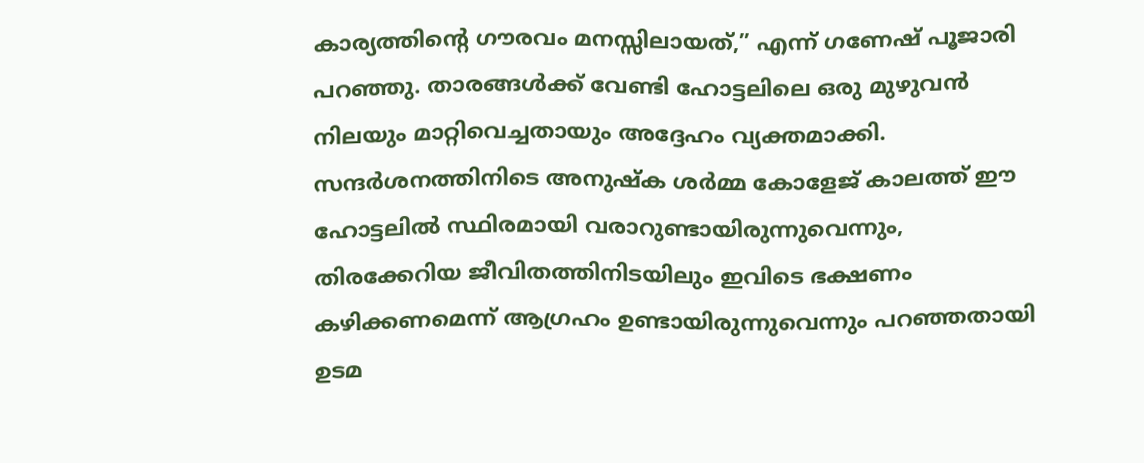കാര്യത്തിന്റെ ഗൗരവം മനസ്സിലായത്,” എന്ന് ഗണേഷ് പൂജാരി പറഞ്ഞു. താരങ്ങൾക്ക് വേണ്ടി ഹോട്ടലിലെ ഒരു മുഴുവൻ നിലയും മാറ്റിവെച്ചതായും അദ്ദേഹം വ്യക്തമാക്കി.
സന്ദർശനത്തിനിടെ അനുഷ്ക ശർമ്മ കോളേജ് കാലത്ത് ഈ ഹോട്ടലിൽ സ്ഥിരമായി വരാറുണ്ടായിരുന്നുവെന്നും, തിരക്കേറിയ ജീവിതത്തിനിടയിലും ഇവിടെ ഭക്ഷണം കഴിക്കണമെന്ന് ആഗ്രഹം ഉണ്ടായിരുന്നുവെന്നും പറഞ്ഞതായി ഉടമ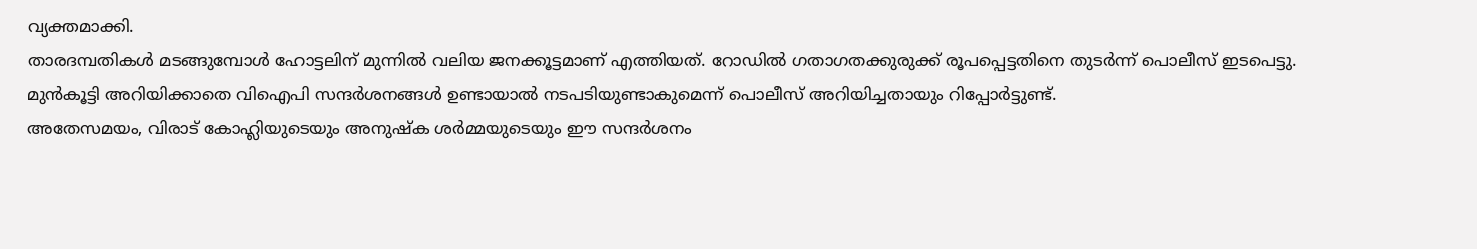വ്യക്തമാക്കി.
താരദമ്പതികൾ മടങ്ങുമ്പോൾ ഹോട്ടലിന് മുന്നിൽ വലിയ ജനക്കൂട്ടമാണ് എത്തിയത്. റോഡിൽ ഗതാഗതക്കുരുക്ക് രൂപപ്പെട്ടതിനെ തുടർന്ന് പൊലീസ് ഇടപെട്ടു. മുൻകൂട്ടി അറിയിക്കാതെ വിഐപി സന്ദർശനങ്ങൾ ഉണ്ടായാൽ നടപടിയുണ്ടാകുമെന്ന് പൊലീസ് അറിയിച്ചതായും റിപ്പോർട്ടുണ്ട്.
അതേസമയം, വിരാട് കോഹ്ലിയുടെയും അനുഷ്ക ശർമ്മയുടെയും ഈ സന്ദർശനം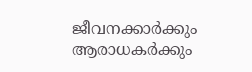ജീവനക്കാർക്കും ആരാധകർക്കും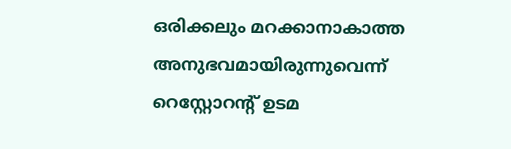ഒരിക്കലും മറക്കാനാകാത്ത അനുഭവമായിരുന്നുവെന്ന് റെസ്റ്റോറന്റ് ഉടമ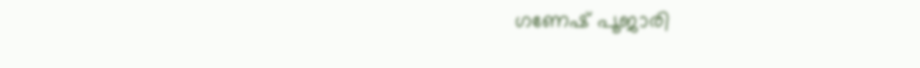ഗണേഷ് പൂജാരി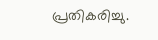പ്രതികരിച്ചു.